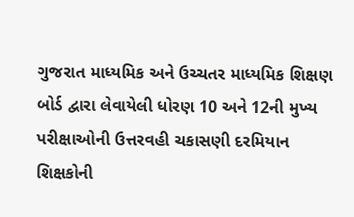ગુજરાત માધ્યમિક અને ઉચ્ચતર માધ્યમિક શિક્ષણ બોર્ડ દ્વારા લેવાયેલી ધોરણ 10 અને 12ની મુખ્ય પરીક્ષાઓની ઉત્તરવહી ચકાસણી દરમિયાન શિક્ષકોની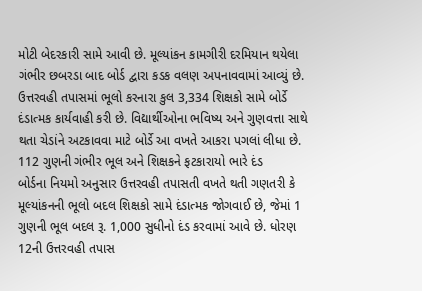મોટી બેદરકારી સામે આવી છે. મૂલ્યાંકન કામગીરી દરમિયાન થયેલા ગંભીર છબરડા બાદ બોર્ડ દ્વારા કડક વલણ અપનાવવામાં આવ્યું છે. ઉત્તરવહી તપાસમાં ભૂલો કરનારા કુલ 3,334 શિક્ષકો સામે બોર્ડે દંડાત્મક કાર્યવાહી કરી છે. વિદ્યાર્થીઓના ભવિષ્ય અને ગુણવત્તા સાથે થતા ચેડાંને અટકાવવા માટે બોર્ડે આ વખતે આકરા પગલાં લીધા છે.
112 ગુણની ગંભીર ભૂલ અને શિક્ષકને ફટકારાયો ભારે દંડ
બોર્ડના નિયમો અનુસાર ઉત્તરવહી તપાસતી વખતે થતી ગણતરી કે મૂલ્યાંકનની ભૂલો બદલ શિક્ષકો સામે દંડાત્મક જોગવાઈ છે, જેમાં 1 ગુણની ભૂલ બદલ રૂ. 1,000 સુધીનો દંડ કરવામાં આવે છે. ધોરણ 12ની ઉત્તરવહી તપાસ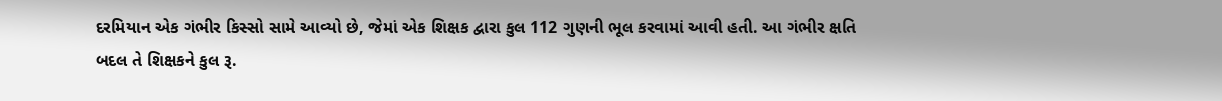દરમિયાન એક ગંભીર કિસ્સો સામે આવ્યો છે, જેમાં એક શિક્ષક દ્વારા કુલ 112 ગુણની ભૂલ કરવામાં આવી હતી. આ ગંભીર ક્ષતિ બદલ તે શિક્ષકને કુલ રૂ.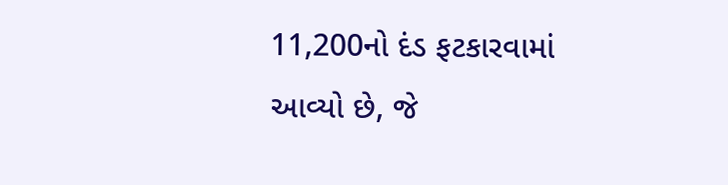11,200નો દંડ ફટકારવામાં આવ્યો છે, જે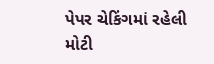પેપર ચેકિંગમાં રહેલી મોટી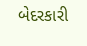બેદરકારી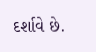દર્શાવે છે.